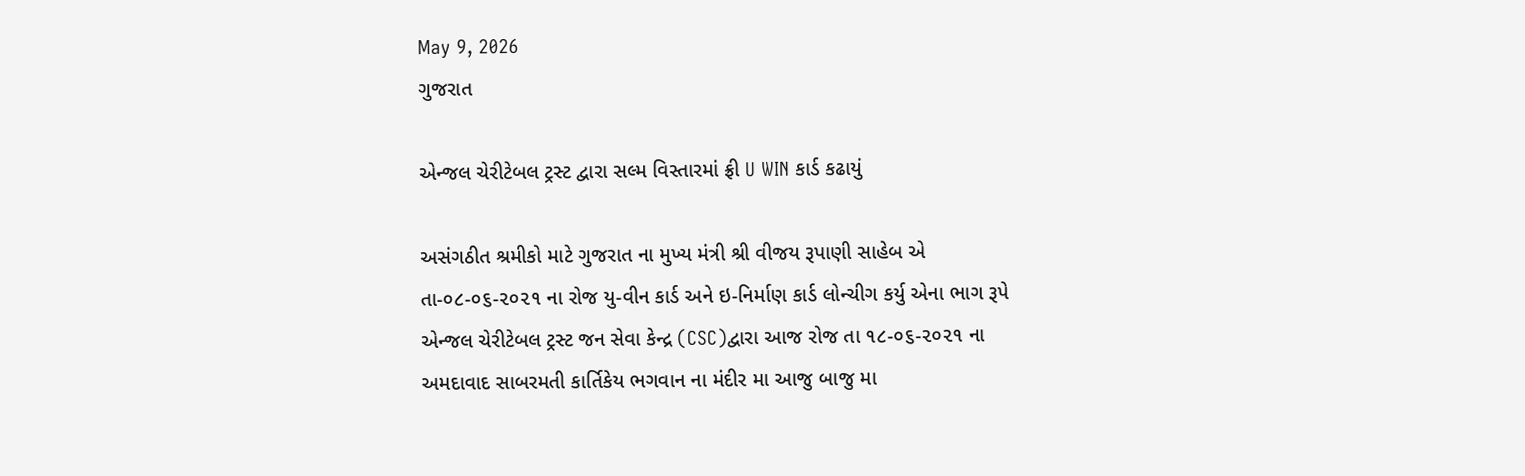May 9, 2026
ગુજરાત

એન્જલ ચેરીટેબલ ટ્રસ્ટ દ્વારા સલ્મ વિસ્તારમાં ફ્રી U WIN કાર્ડ કઢાયું

અસંગઠીત શ્રમીકો માટે ગુજરાત ના મુખ્ય મંત્રી શ્રી વીજય રૂપાણી સાહેબ એ તા-૦૮-૦૬-૨૦૨૧ ના રોજ યુ-વીન કાર્ડ અને ઇ-નિર્માણ કાર્ડ લોન્ચીગ કર્યુ એના ભાગ રૂપે એન્જલ ચેરીટેબલ ટ્રસ્ટ જન સેવા કેન્દ્ર (CSC)દ્વારા આજ રોજ તા ૧૮-૦૬-૨૦૨૧ ના અમદાવાદ સાબરમતી કાર્તિકેય ભગવાન ના મંદીર મા આજુ બાજુ મા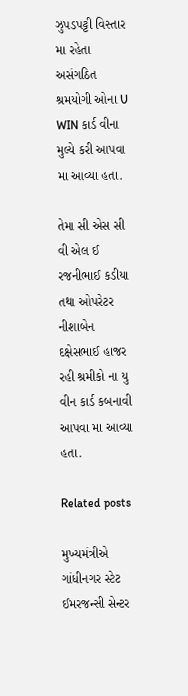ઝુપડપટ્ટી વિસ્તાર મા રહેતા અસંગઠિત શ્રમયોગી ઓના U WIN કાર્ડ વીના મુલ્યે કરી આપવા મા આવ્યા હતા.

તેમા સી એસ સી વી એલ ઈ રજનીભાઈ કડીયા તથા ઓપરેટર નીશાબેન દક્ષેસભાઈ હાજર રહી શ્રમીકો ના યુ વીન કાર્ડ કબનાવી આપવા મા આવ્યા હતા.

Related posts

મુખ્યમંત્રીએ ગાંધીનગર સ્ટેટ ઈમરજન્સી સેન્ટર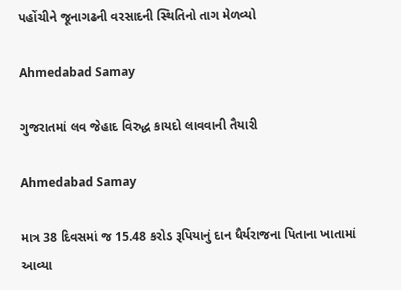પહોંચીને જૂનાગઢની વરસાદની સ્થિતિનો તાગ મેળવ્યો

Ahmedabad Samay

ગુજરાતમાં લવ જેહાદ વિરુદ્ધ કાયદો લાવવાની તૈયારી

Ahmedabad Samay

માત્ર 38 દિવસમાં જ 15.48 કરોડ રૂપિયાનું દાન ધૈર્યરાજના પિતાના ખાતામાં આવ્યા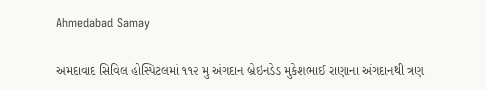Ahmedabad Samay

અમદાવાદ સિવિલ હોસ્પિટલમાં ૧૧૨ મુ અંગદાન બ્રેઇનડેડ મુકેશભાઈ રાણાના અંગદાનથી ત્રણ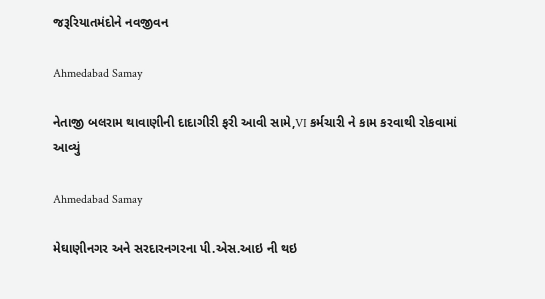જરૂરિયાતમંદોને નવજીવન

Ahmedabad Samay

નેતાજી બલરામ થાવાણીની દાદાગીરી ફરી આવી સામે,VI કર્મચારી ને કામ કરવાથી રોકવામાં આવ્યું

Ahmedabad Samay

મેઘાણીનગર અને સરદારનગરના પી.એસ.આઇ ની થઇ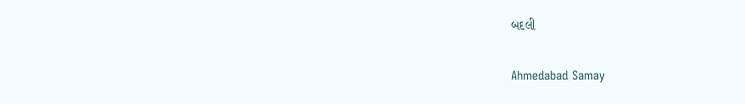બદલી

Ahmedabad Samay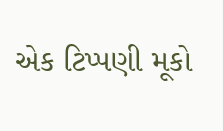એક ટિપ્પણી મૂકો